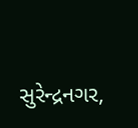સુરેન્દ્રનગર,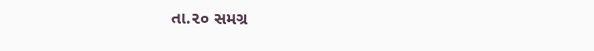તા.૨૦ સમગ્ર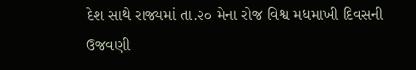દેશ સાથે રાજ્યમાં તા.૨૦ મેના રોજ વિશ્વ મધમાખી દિવસની ઉજવણી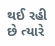થઈ રહી છે ત્યારે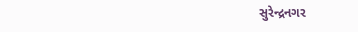સુરેન્દ્રનગર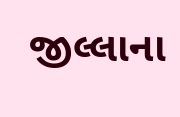જીલ્લાના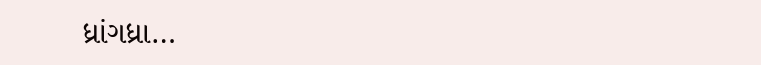ધ્રાંગધ્રા…